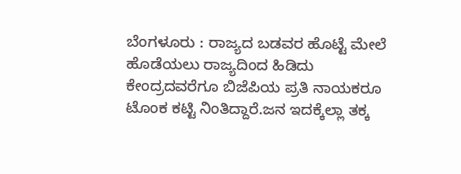ಬೆಂಗಳೂರು : ರಾಜ್ಯದ ಬಡವರ ಹೊಟ್ಟೆ ಮೇಲೆ ಹೊಡೆಯಲು ರಾಜ್ಯದಿಂದ ಹಿಡಿದು ಕೇಂದ್ರದವರೆಗೂ ಬಿಜೆಪಿಯ ಪ್ರತಿ ನಾಯಕರೂ ಟೊಂಕ ಕಟ್ಟಿ ನಿಂತಿದ್ದಾರೆ.ಜನ ಇದಕ್ಕೆಲ್ಲಾ ತಕ್ಕ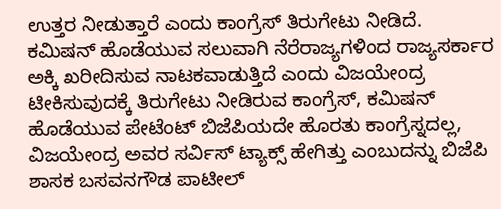ಉತ್ತರ ನೀಡುತ್ತಾರೆ ಎಂದು ಕಾಂಗ್ರೆಸ್ ತಿರುಗೇಟು ನೀಡಿದೆ.
ಕಮಿಷನ್ ಹೊಡೆಯುವ ಸಲುವಾಗಿ ನೆರೆರಾಜ್ಯಗಳಿಂದ ರಾಜ್ಯಸರ್ಕಾರ ಅಕ್ಕಿ ಖರೀದಿಸುವ ನಾಟಕವಾಡುತ್ತಿದೆ ಎಂದು ವಿಜಯೇಂದ್ರ ಟೀಕಿಸುವುದಕ್ಕೆ ತಿರುಗೇಟು ನೀಡಿರುವ ಕಾಂಗ್ರೆಸ್, ಕಮಿಷನ್ ಹೊಡೆಯುವ ಪೇಟೆಂಟ್ ಬಿಜೆಪಿಯದೇ ಹೊರತು ಕಾಂಗ್ರೆಸ್ನದಲ್ಲ, ವಿಜಯೇಂದ್ರ ಅವರ ಸರ್ವಿಸ್ ಟ್ಯಾಕ್ಸ್ ಹೇಗಿತ್ತು ಎಂಬುದನ್ನು ಬಿಜೆಪಿ ಶಾಸಕ ಬಸವನಗೌಡ ಪಾಟೀಲ್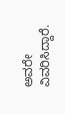ಅವರೇ ವಿವರಿಸಿದ್ದಾರೆ.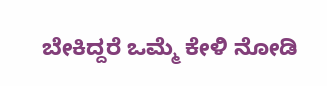ಬೇಕಿದ್ದರೆ ಒಮ್ಮೆ ಕೇಳಿ ನೋಡಿ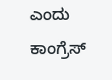ಎಂದು ಕಾಂಗ್ರೆಸ್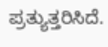ಪ್ರತ್ಯುತ್ತರಿಸಿದೆ.